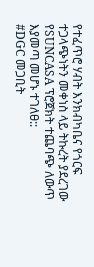የተፈጥሮ ሃብት እንክብካቤና የጎርፍ ተጋላጭነትን መቀነስ ላይ ትኩረት ያደረገው የSUNCASA ፕሮጀክት ተጨባጭ ለውጥ እያመጣ መሆኑ ተገለፀ::
#DGC መጋቢት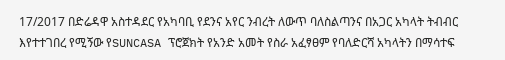17/2017 በድሬዳዋ አስተዳደር የአካባቢ የደንና አየር ንብረት ለውጥ ባለስልጣንና በአጋር አካላት ትብብር እየተተገበረ የሚኝው የSUNCASA ፕሮጀክት የአንድ አመት የስራ አፈፃፀም የባለድርሻ አካላትን በማሳተፍ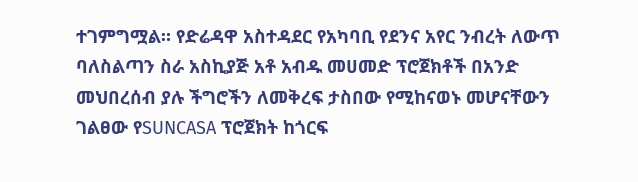ተገምግሟል። የድሬዳዋ አስተዳደር የአካባቢ የደንና አየር ንብረት ለውጥ ባለስልጣን ስራ አስኪያጅ አቶ አብዱ መሀመድ ፕሮጀክቶች በአንድ መህበረሰብ ያሉ ችግሮችን ለመቅረፍ ታስበው የሚከናወኑ መሆናቸውን ገልፀው የSUNCASA ፕሮጀክት ከጎርፍ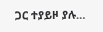ጋር ተያይዞ ያሉ…